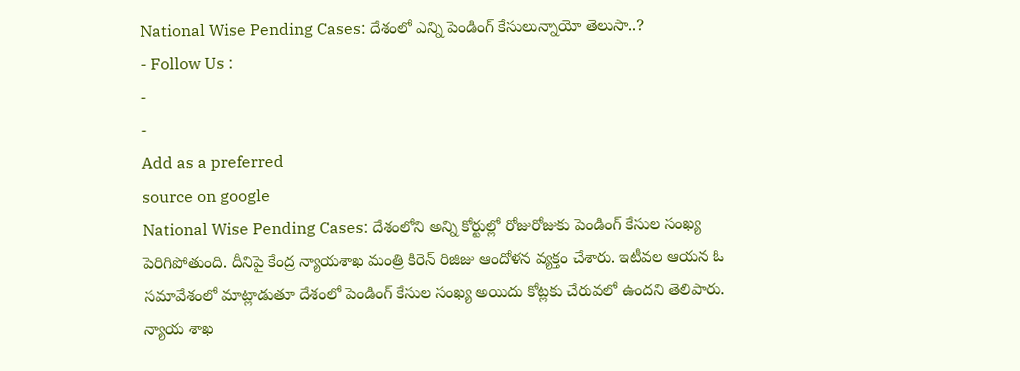National Wise Pending Cases: దేశంలో ఎన్ని పెండింగ్ కేసులున్నాయో తెలుసా..?
- Follow Us :
-
-
Add as a preferred
source on google
National Wise Pending Cases: దేశంలోని అన్ని కోర్టుల్లో రోజురోజుకు పెండింగ్ కేసుల సంఖ్య పెరిగిపోతుంది. దీనిపై కేంద్ర న్యాయశాఖ మంత్రి కిరెన్ రిజిజు ఆందోళన వ్యక్తం చేశారు. ఇటీవల ఆయన ఓ సమావేశంలో మాట్లాడుతూ దేశంలో పెండింగ్ కేసుల సంఖ్య అయిదు కోట్లకు చేరువలో ఉందని తెలిపారు. న్యాయ శాఖ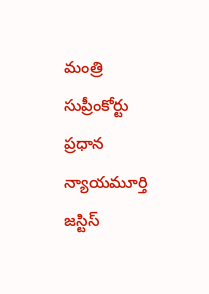మంత్రి సుప్రీంకోర్టు ప్రధాన న్యాయమూర్తి జస్టిస్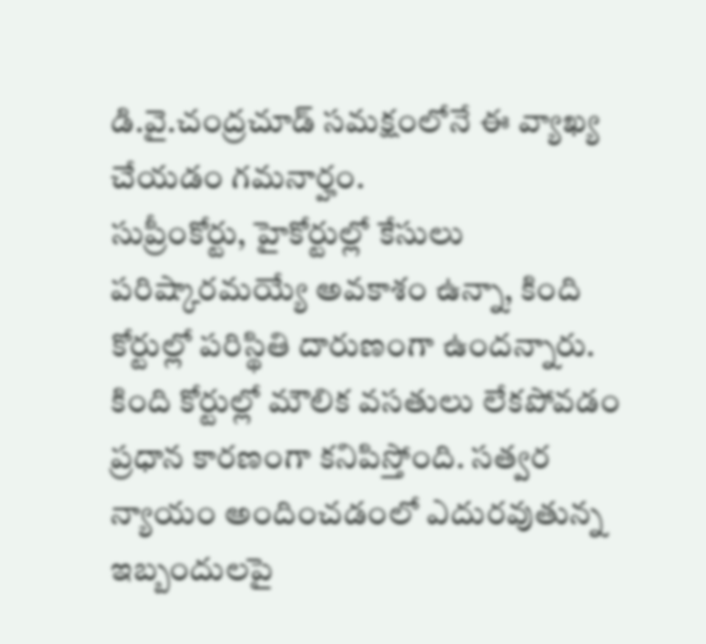డి.వై.చంద్రచూడ్ సమక్షంలోనే ఈ వ్యాఖ్య చేయడం గమనార్హం.
సుప్రీంకోర్టు, హైకోర్టుల్లో కేసులు పరిష్కారమయ్యే అవకాశం ఉన్నా, కింది కోర్టుల్లో పరిస్థితి దారుణంగా ఉందన్నారు. కింది కోర్టుల్లో మౌలిక వసతులు లేకపోవడం ప్రధాన కారణంగా కనిపిస్తోంది. సత్వర న్యాయం అందించడంలో ఎదురవుతున్న ఇబ్బందులపై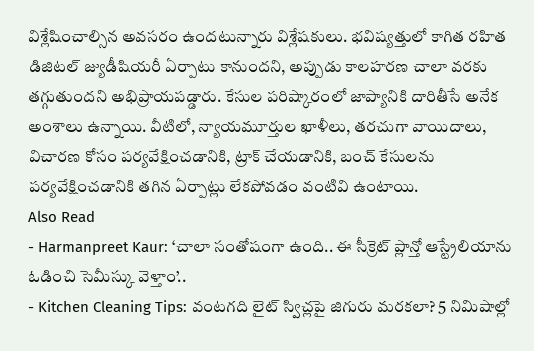విశ్లేషించాల్సిన అవసరం ఉందటున్నారు విశ్లేషకులు. భవిష్యత్తులో కాగిత రహిత డిజిటల్ జ్యుడీషియరీ ఏర్పాటు కానుందని, అప్పుడు కాలహరణ చాలా వరకు తగ్గుతుందని అభిప్రాయపడ్డారు. కేసుల పరిష్కారంలో జాప్యానికి దారితీసే అనేక అంశాలు ఉన్నాయి. వీటిలో, న్యాయమూర్తుల ఖాళీలు, తరచుగా వాయిదాలు, విచారణ కోసం పర్యవేక్షించడానికి, ట్రాక్ చేయడానికి, బంచ్ కేసులను పర్యవేక్షించడానికి తగిన ఏర్పాట్లు లేకపోవడం వంటివి ఉంటాయి.
Also Read
- Harmanpreet Kaur: ‘చాలా సంతోషంగా ఉంది.. ఈ సీక్రెట్ ప్లాన్తో ఆస్ట్రేలియాను ఓడించి సెమీస్కు వెళ్తాం’..
- Kitchen Cleaning Tips: వంటగది లైట్ స్విచ్లపై జిగురు మరకలా? 5 నిమిషాల్లో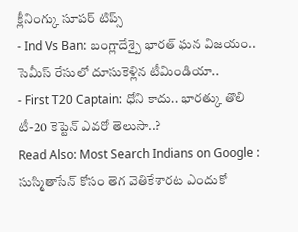క్లీనింగ్కు సూపర్ టిప్స్
- Ind Vs Ban: బంగ్లాదేశ్పై భారత్ ఘన విజయం.. సెమీస్ రేసులో దూసుకెళ్లిన టీమిండియా..
- First T20 Captain: ధోని కాదు.. భారత్కు తొలి టీ-20 కెప్టెన్ ఎవరో తెలుసా..?
Read Also: Most Search Indians on Google : సుస్మితాసేన్ కోసం తెగ వెతికేశారట ఎందుకో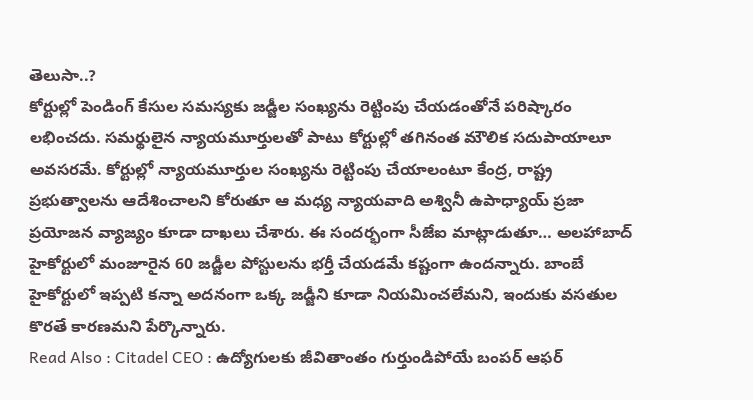తెలుసా..?
కోర్టుల్లో పెండింగ్ కేసుల సమస్యకు జడ్జీల సంఖ్యను రెట్టింపు చేయడంతోనే పరిష్కారం లభించదు. సమర్థులైన న్యాయమూర్తులతో పాటు కోర్టుల్లో తగినంత మౌలిక సదుపాయాలూ అవసరమే. కోర్టుల్లో న్యాయమూర్తుల సంఖ్యను రెట్టింపు చేయాలంటూ కేంద్ర, రాష్ట్ర ప్రభుత్వాలను ఆదేశించాలని కోరుతూ ఆ మధ్య న్యాయవాది అశ్వినీ ఉపాధ్యాయ్ ప్రజా ప్రయోజన వ్యాజ్యం కూడా దాఖలు చేశారు. ఈ సందర్భంగా సీజేఐ మాట్లాడుతూ… అలహాబాద్ హైకోర్టులో మంజూరైన 60 జడ్జీల పోస్టులను భర్తీ చేయడమే కష్టంగా ఉందన్నారు. బాంబే హైకోర్టులో ఇప్పటి కన్నా అదనంగా ఒక్క జడ్జీని కూడా నియమించలేమని, ఇందుకు వసతుల కొరతే కారణమని పేర్కొన్నారు.
Read Also : Citadel CEO : ఉద్యోగులకు జీవితాంతం గుర్తుండిపోయే బంపర్ ఆఫర్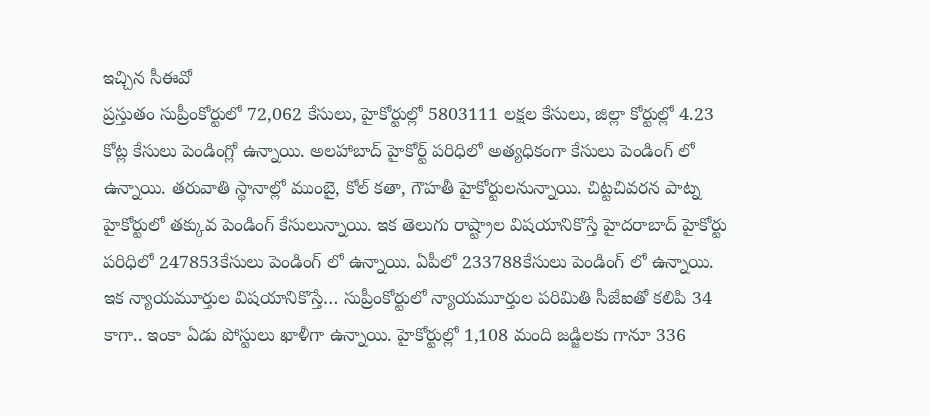ఇచ్చిన సీఈవో
ప్రస్తుతం సుప్రీంకోర్టులో 72,062 కేసులు, హైకోర్టుల్లో 5803111 లక్షల కేసులు, జిల్లా కోర్టుల్లో 4.23 కోట్ల కేసులు పెండింగ్లో ఉన్నాయి. అలహాబాద్ హైకోర్ట్ పరిధిలో అత్యధికంగా కేసులు పెండింగ్ లో ఉన్నాయి. తరువాతి స్థానాల్లో ముంబై, కోల్ కతా, గౌహతీ హైకోర్టులనున్నాయి. చిట్టచివరన పాట్న హైకోర్టులో తక్కువ పెండింగ్ కేసులున్నాయి. ఇక తెలుగు రాష్ట్రాల విషయానికొస్తే హైదరాబాద్ హైకోర్టు పరిధిలో 247853కేసులు పెండింగ్ లో ఉన్నాయి. ఏపీలో 233788కేసులు పెండింగ్ లో ఉన్నాయి. ఇక న్యాయమూర్తుల విషయానికొస్తే… సుప్రీంకోర్టులో న్యాయమూర్తుల పరిమితి సీజేఐతో కలిపి 34 కాగా.. ఇంకా ఏడు పోస్టులు ఖాళీగా ఉన్నాయి. హైకోర్టుల్లో 1,108 మంది జడ్జిలకు గానూ 336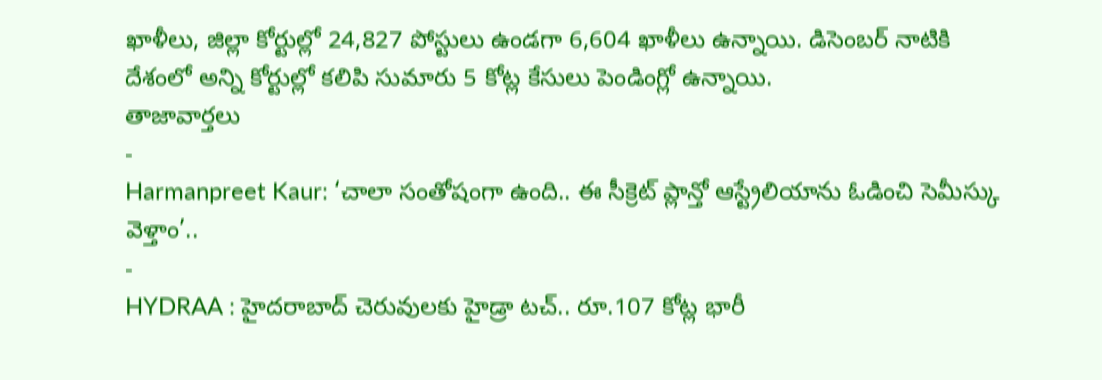ఖాళీలు, జిల్లా కోర్టుల్లో 24,827 పోస్టులు ఉండగా 6,604 ఖాళీలు ఉన్నాయి. డిసెంబర్ నాటికి దేశంలో అన్ని కోర్టుల్లో కలిపి సుమారు 5 కోట్ల కేసులు పెండింగ్లో ఉన్నాయి.
తాజావార్తలు
-
Harmanpreet Kaur: ‘చాలా సంతోషంగా ఉంది.. ఈ సీక్రెట్ ప్లాన్తో ఆస్ట్రేలియాను ఓడించి సెమీస్కు వెళ్తాం’..
-
HYDRAA : హైదరాబాద్ చెరువులకు హైడ్రా టచ్.. రూ.107 కోట్ల భారీ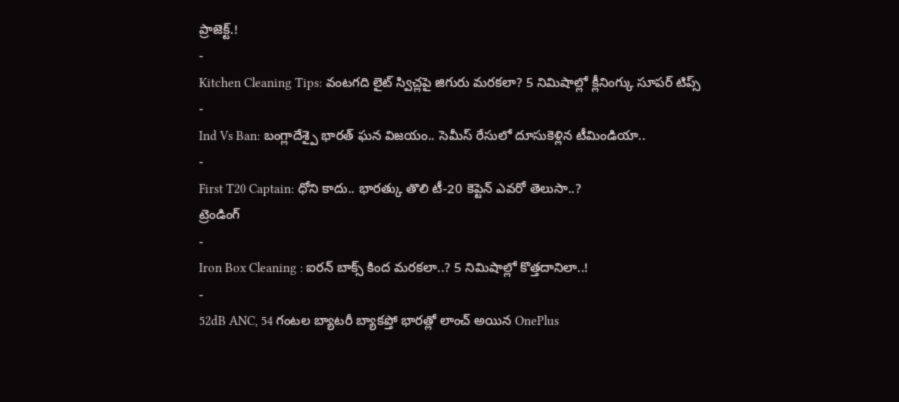ప్రాజెక్ట్.!
-
Kitchen Cleaning Tips: వంటగది లైట్ స్విచ్లపై జిగురు మరకలా? 5 నిమిషాల్లో క్లీనింగ్కు సూపర్ టిప్స్
-
Ind Vs Ban: బంగ్లాదేశ్పై భారత్ ఘన విజయం.. సెమీస్ రేసులో దూసుకెళ్లిన టీమిండియా..
-
First T20 Captain: ధోని కాదు.. భారత్కు తొలి టీ-20 కెప్టెన్ ఎవరో తెలుసా..?
ట్రెండింగ్
-
Iron Box Cleaning : ఐరన్ బాక్స్ కింద మరకలా..? 5 నిమిషాల్లో కొత్తదానిలా..!
-
52dB ANC, 54 గంటల బ్యాటరీ బ్యాకప్తో భారత్లో లాంచ్ అయిన OnePlus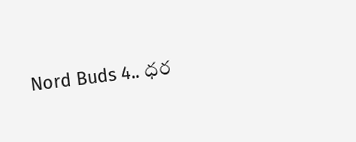Nord Buds 4.. ధర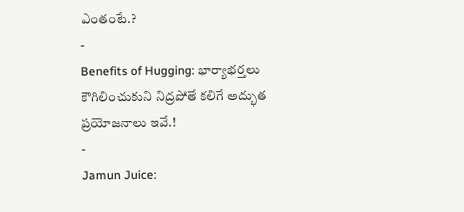ఎంతంటే.?
-
Benefits of Hugging: భార్యాభర్తలు కౌగిలించుకుని నిద్రపోతే కలిగే అద్భుత ప్రయోజనాలు ఇవే.!
-
Jamun Juice: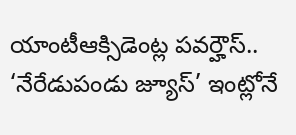యాంటీఆక్సిడెంట్ల పవర్హౌస్.. ‘నేరేడుపండు జ్యూస్’ ఇంట్లోనే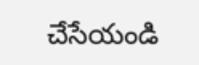చేసేయండి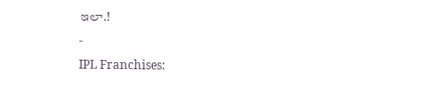ఇలా.!
-
IPL Franchises: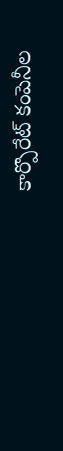కార్పొరేట్ కంపెనీల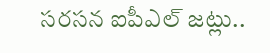సరసన ఐపీఎల్ జట్లు..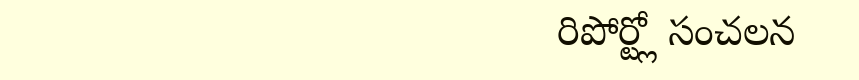రిపోర్ట్లో సంచలన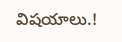విషయాలు.!